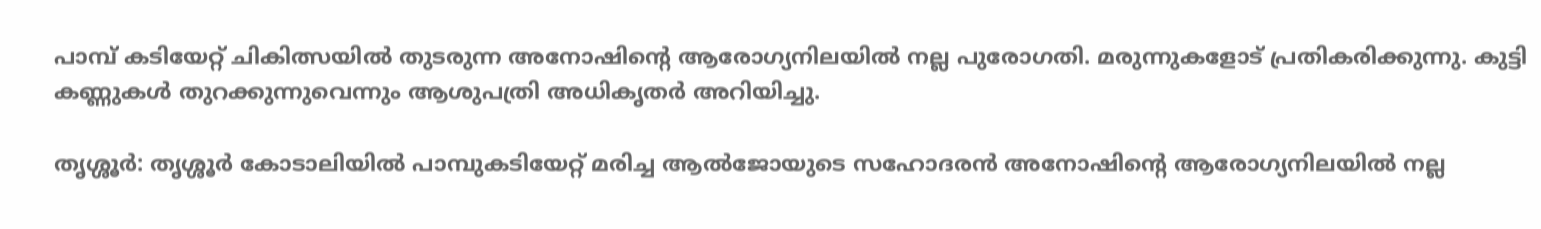പാമ്പ് കടിയേറ്റ് ചികിത്സയിൽ തുടരുന്ന അനോഷിന്റെ ആരോഗ്യനിലയിൽ നല്ല പുരോഗതി. മരുന്നുകളോട് പ്രതികരിക്കുന്നു. കുട്ടി കണ്ണുകൾ തുറക്കുന്നുവെന്നും ആശുപത്രി അധികൃതര്‍ അറിയിച്ചു.

തൃശ്ശൂർ: തൃശ്ശൂർ കോടാലിയിൽ പാമ്പുകടിയേറ്റ് മരിച്ച ആൽജോയുടെ സഹോദരൻ അനോഷിന്റെ ആരോഗ്യനിലയിൽ നല്ല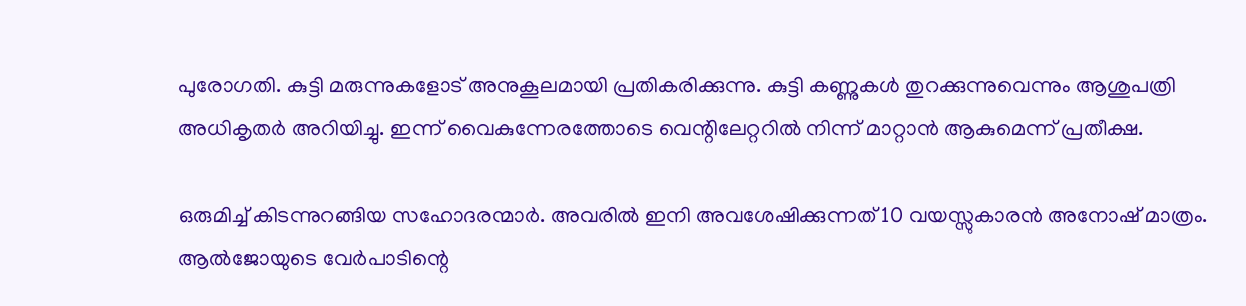പുരോഗതി. കുട്ടി മരുന്നുകളോട് അനുകൂലമായി പ്രതികരിക്കുന്നു. കുട്ടി കണ്ണുകൾ തുറക്കുന്നുവെന്നും ആശുപത്രി അധികൃതര്‍ അറിയിച്ചു. ഇന്ന് വൈകുന്നേരത്തോടെ വെന്റിലേറ്ററിൽ നിന്ന് മാറ്റാൻ ആകുമെന്ന് പ്രതീക്ഷ.

ഒരുമിച്ച് കിടന്നുറങ്ങിയ സഹോദരന്മാർ. അവരിൽ ഇനി അവശേഷിക്കുന്നത് 10 വയസ്സുകാരൻ അനോഷ് മാത്രം. ആൽജോയുടെ വേർപാടിന്റെ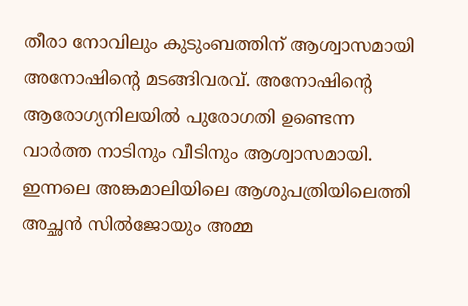തീരാ നോവിലും കുടുംബത്തിന് ആശ്വാസമായി അനോഷിന്റെ മടങ്ങിവരവ്. അനോഷിന്റെ ആരോഗ്യനിലയിൽ പുരോഗതി ഉണ്ടെന്ന വാർത്ത നാടിനും വീടിനും ആശ്വാസമായി. ഇന്നലെ അങ്കമാലിയിലെ ആശുപത്രിയിലെത്തി അച്ഛൻ സിൽജോയും അമ്മ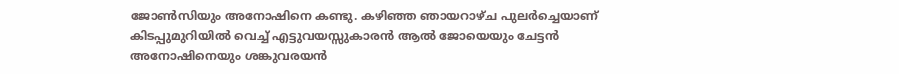ജോൺസിയും അനോഷിനെ കണ്ടു. കഴിഞ്ഞ ഞായറാഴ്ച പുലർച്ചെയാണ് കിടപ്പുമുറിയിൽ വെച്ച് എട്ടുവയസ്സുകാരൻ ആൽ ജോയെയും ചേട്ടൻ അനോഷിനെയും ശങ്കുവരയൻ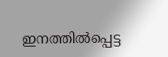ഇനത്തിൽപ്പെട്ട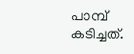പാമ്പ് കടിച്ചത്.